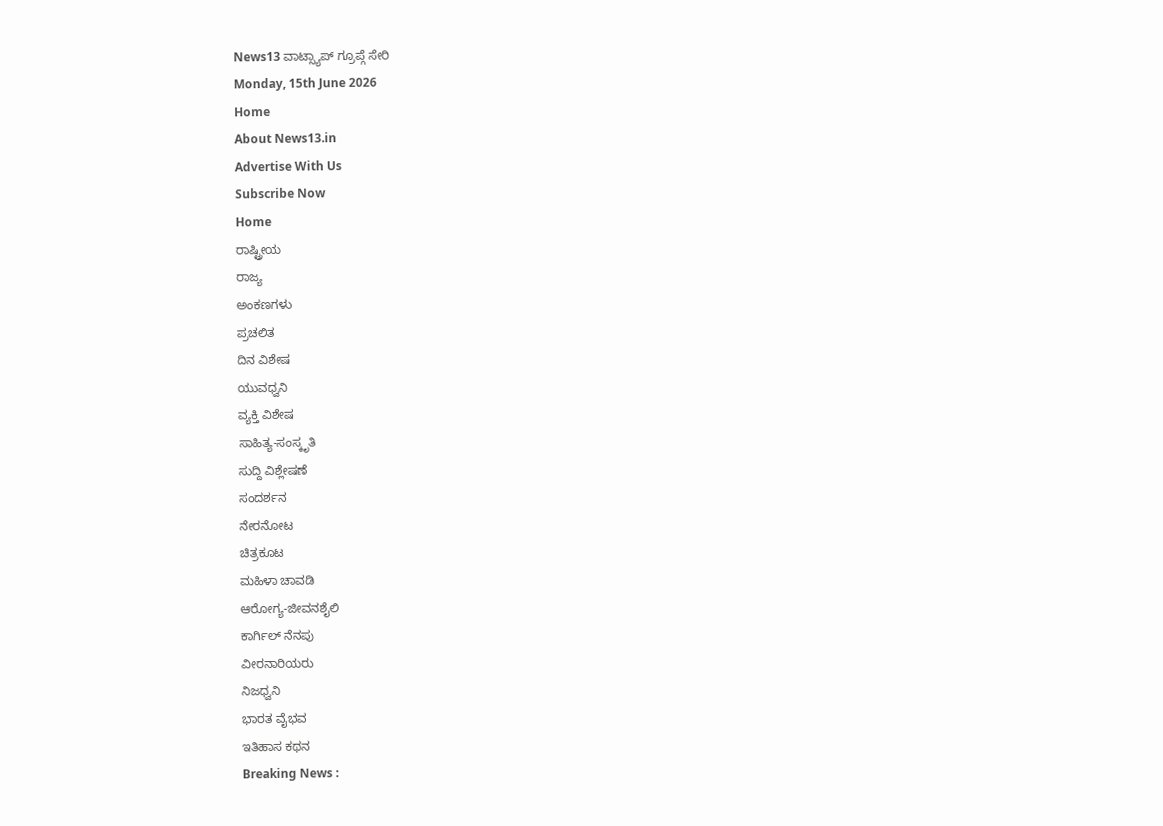News13 ವಾಟ್ಸ್ಯಾಪ್ ಗ್ರೂಪ್ಗೆ ಸೇರಿ
Monday, 15th June 2026
Home
About News13.in
Advertise With Us
Subscribe Now
Home
ರಾಷ್ಟ್ರೀಯ
ರಾಜ್ಯ
ಅಂಕಣಗಳು
ಪ್ರಚಲಿತ
ದಿನ ವಿಶೇಷ
ಯುವಧ್ವನಿ
ವ್ಯಕ್ತಿ ವಿಶೇಷ
ಸಾಹಿತ್ಯ-ಸಂಸ್ಕೃತಿ
ಸುದ್ದಿ ವಿಶ್ಲೇಷಣೆ
ಸಂದರ್ಶನ
ನೇರನೋಟ
ಚಿತ್ರಕೂಟ
ಮಹಿಳಾ ಚಾವಡಿ
ಆರೋಗ್ಯ-ಜೀವನಶೈಲಿ
ಕಾರ್ಗಿಲ್ ನೆನಪು
ವೀರನಾರಿಯರು
ನಿಜಧ್ವನಿ
ಭಾರತ ವೈಭವ
ಇತಿಹಾಸ ಕಥನ
Breaking News :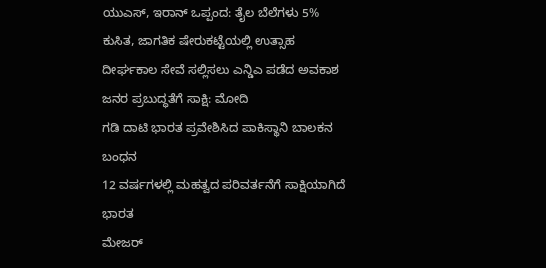ಯುಎಸ್, ಇರಾನ್ ಒಪ್ಪಂದ: ತೈಲ ಬೆಲೆಗಳು 5% ಕುಸಿತ, ಜಾಗತಿಕ ಷೇರುಕಟ್ಟೆಯಲ್ಲಿ ಉತ್ಸಾಹ
ದೀರ್ಘಕಾಲ ಸೇವೆ ಸಲ್ಲಿಸಲು ಎನ್ಡಿಎ ಪಡೆದ ಅವಕಾಶ ಜನರ ಪ್ರಬುದ್ಧತೆಗೆ ಸಾಕ್ಷಿ: ಮೋದಿ
ಗಡಿ ದಾಟಿ ಭಾರತ ಪ್ರವೇಶಿಸಿದ ಪಾಕಿಸ್ಥಾನಿ ಬಾಲಕನ ಬಂಧನ
12 ವರ್ಷಗಳಲ್ಲಿ ಮಹತ್ವದ ಪರಿವರ್ತನೆಗೆ ಸಾಕ್ಷಿಯಾಗಿದೆ ಭಾರತ
ಮೇಜರ್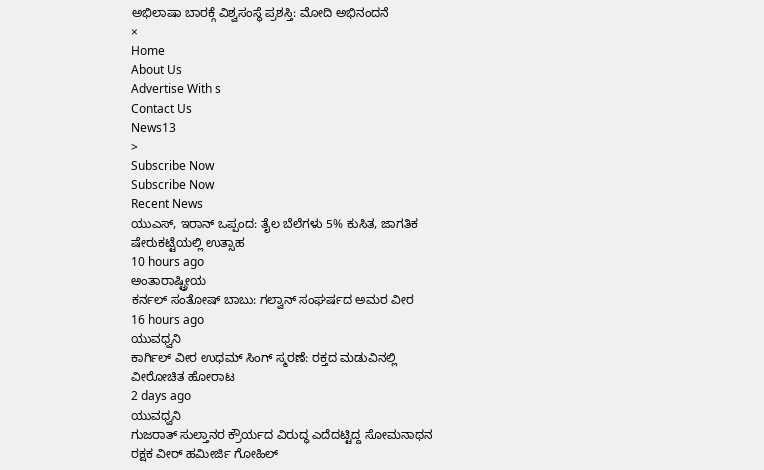ಅಭಿಲಾಷಾ ಬಾರಕ್ಗೆ ವಿಶ್ವಸಂಸ್ಥೆ ಪ್ರಶಸ್ತಿ: ಮೋದಿ ಅಭಿನಂದನೆ
×
Home
About Us
Advertise With s
Contact Us
News13
>
Subscribe Now
Subscribe Now
Recent News
ಯುಎಸ್, ಇರಾನ್ ಒಪ್ಪಂದ: ತೈಲ ಬೆಲೆಗಳು 5% ಕುಸಿತ, ಜಾಗತಿಕ ಷೇರುಕಟ್ಟೆಯಲ್ಲಿ ಉತ್ಸಾಹ
10 hours ago
ಅಂತಾರಾಷ್ಟ್ರೀಯ
ಕರ್ನಲ್ ಸಂತೋಷ್ ಬಾಬು: ಗಲ್ವಾನ್ ಸಂಘರ್ಷದ ಅಮರ ವೀರ
16 hours ago
ಯುವಧ್ವನಿ
ಕಾರ್ಗಿಲ್ ವೀರ ಉಧಮ್ ಸಿಂಗ್ ಸ್ಮರಣೆ: ರಕ್ತದ ಮಡುವಿನಲ್ಲಿ ವೀರೋಚಿತ ಹೋರಾಟ
2 days ago
ಯುವಧ್ವನಿ
ಗುಜರಾತ್ ಸುಲ್ತಾನರ ಕ್ರೌರ್ಯದ ವಿರುದ್ಧ ಎದೆದಟ್ಟಿದ್ದ ಸೋಮನಾಥನ ರಕ್ಷಕ ವೀರ್ ಹಮೀರ್ಜಿ ಗೋಹಿಲ್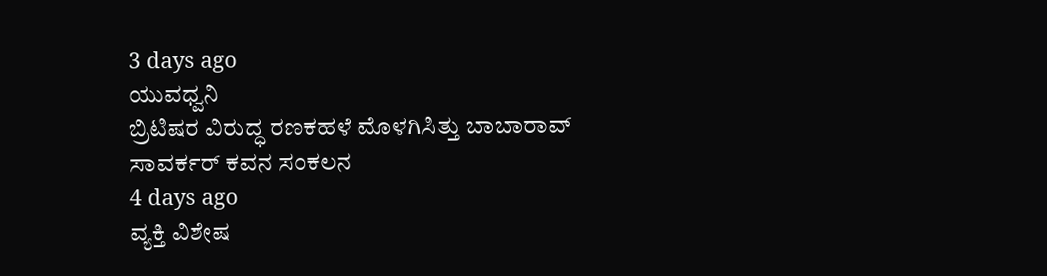3 days ago
ಯುವಧ್ವನಿ
ಬ್ರಿಟಿಷರ ವಿರುದ್ಧ ರಣಕಹಳೆ ಮೊಳಗಿಸಿತ್ತು ಬಾಬಾರಾವ್ ಸಾವರ್ಕರ್ ಕವನ ಸಂಕಲನ
4 days ago
ವ್ಯಕ್ತಿ ವಿಶೇಷ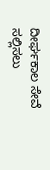ದೀರ್ಘಕಾಲ ಸೇವೆ ಸಲ್ಲಿಸಲು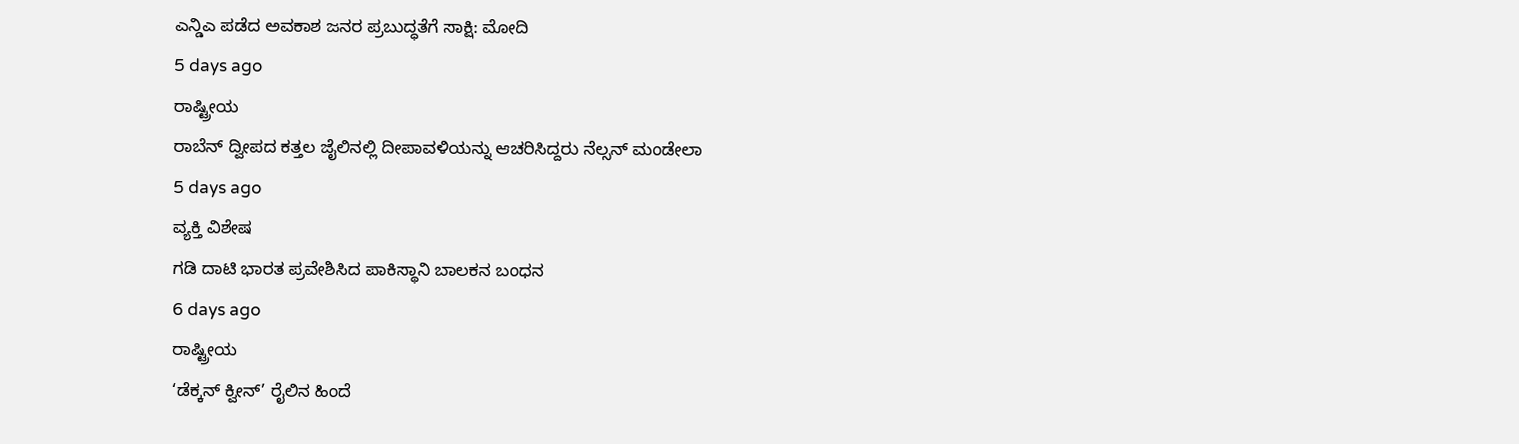ಎನ್ಡಿಎ ಪಡೆದ ಅವಕಾಶ ಜನರ ಪ್ರಬುದ್ಧತೆಗೆ ಸಾಕ್ಷಿ: ಮೋದಿ
5 days ago
ರಾಷ್ಟ್ರೀಯ
ರಾಬೆನ್ ದ್ವೀಪದ ಕತ್ತಲ ಜೈಲಿನಲ್ಲಿ ದೀಪಾವಳಿಯನ್ನು ಆಚರಿಸಿದ್ದರು ನೆಲ್ಸನ್ ಮಂಡೇಲಾ
5 days ago
ವ್ಯಕ್ತಿ ವಿಶೇಷ
ಗಡಿ ದಾಟಿ ಭಾರತ ಪ್ರವೇಶಿಸಿದ ಪಾಕಿಸ್ಥಾನಿ ಬಾಲಕನ ಬಂಧನ
6 days ago
ರಾಷ್ಟ್ರೀಯ
‘ಡೆಕ್ಕನ್ ಕ್ವೀನ್’ ರೈಲಿನ ಹಿಂದೆ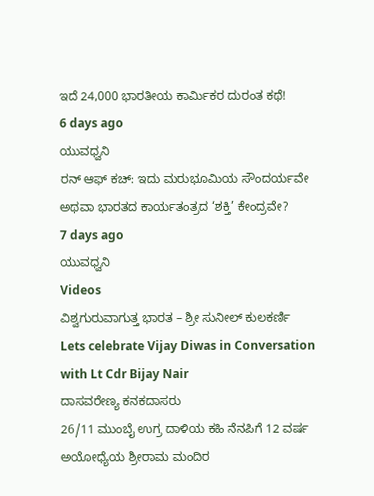ಇದೆ 24,000 ಭಾರತೀಯ ಕಾರ್ಮಿಕರ ದುರಂತ ಕಥೆ!
6 days ago
ಯುವಧ್ವನಿ
ರನ್ ಆಫ್ ಕಚ್: ಇದು ಮರುಭೂಮಿಯ ಸೌಂದರ್ಯವೇ ಅಥವಾ ಭಾರತದ ಕಾರ್ಯತಂತ್ರದ ‘ಶಕ್ತಿ’ ಕೇಂದ್ರವೇ?
7 days ago
ಯುವಧ್ವನಿ
Videos
ವಿಶ್ವಗುರುವಾಗುತ್ತ ಭಾರತ – ಶ್ರೀ ಸುನೀಲ್ ಕುಲಕರ್ಣಿ
Lets celebrate Vijay Diwas in Conversation with Lt Cdr Bijay Nair
ದಾಸವರೇಣ್ಯ ಕನಕದಾಸರು
26/11 ಮುಂಬೈ ಉಗ್ರ ದಾಳಿಯ ಕಹಿ ನೆನಪಿಗೆ 12 ವರ್ಷ
ಅಯೋಧ್ಯೆಯ ಶ್ರೀರಾಮ ಮಂದಿರ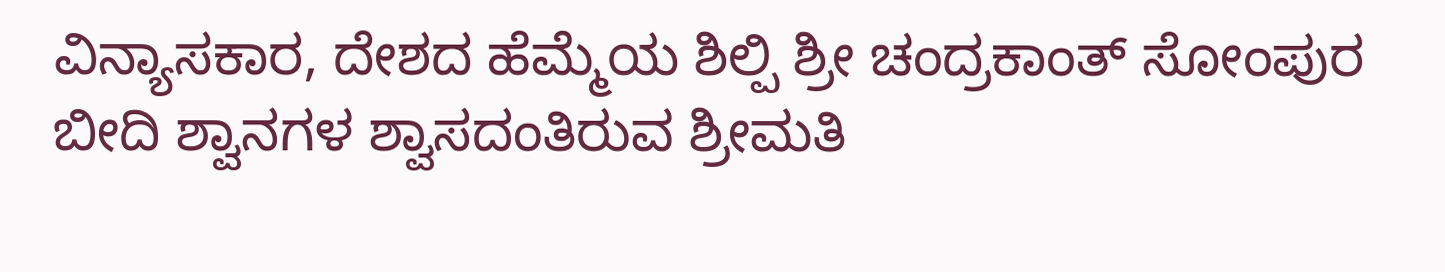ವಿನ್ಯಾಸಕಾರ, ದೇಶದ ಹೆಮ್ಮೆಯ ಶಿಲ್ಪಿ ಶ್ರೀ ಚಂದ್ರಕಾಂತ್ ಸೋಂಪುರ
ಬೀದಿ ಶ್ವಾನಗಳ ಶ್ವಾಸದಂತಿರುವ ಶ್ರೀಮತಿ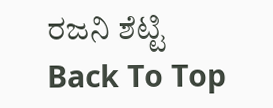ರಜನಿ ಶೆಟ್ಟಿ
Back To Top